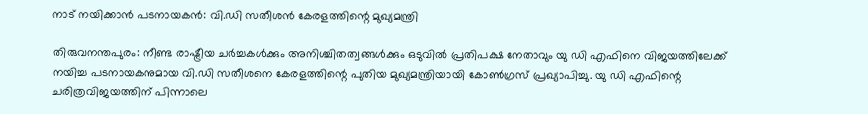നാട് നയിക്കാൻ പടനായകൻ: വി.ഡി സതീശൻ കേരളത്തിന്റെ മുഖ്യമന്ത്രി

തിരുവനന്തപുരം: നീണ്ട രാഷ്ട്രീയ ചർച്ചകൾക്കും അനിശ്ചിതത്വങ്ങൾക്കും ഒടുവിൽ പ്രതിപക്ഷ നേതാവും യു ഡി എഫിനെ വിജയത്തിലേക്ക് നയിച്ച പടനായകനുമായ വി.ഡി സതീശനെ കേരളത്തിന്റെ പുതിയ മുഖ്യമന്ത്രിയായി കോൺഗ്രസ് പ്രഖ്യാപിച്ചു. യു ഡി എഫിന്റെ ചരിത്രവിജയത്തിന് പിന്നാലെ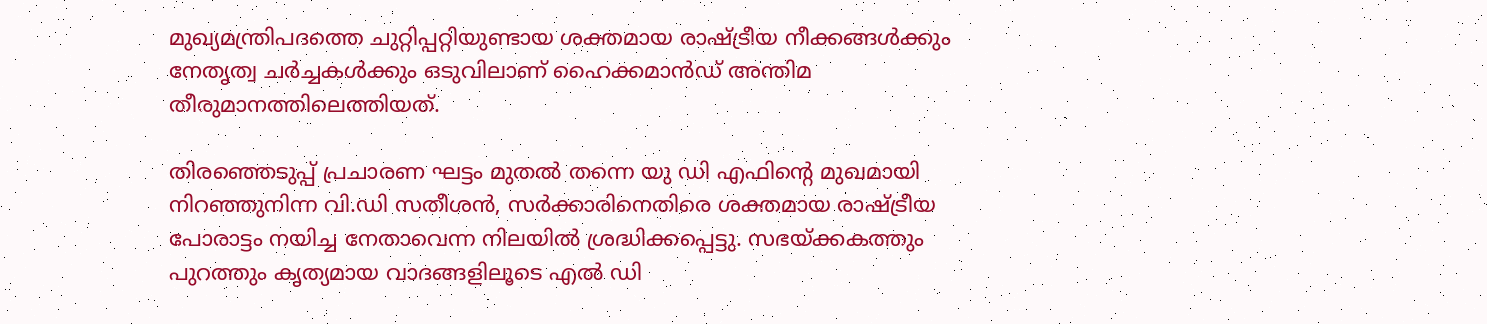മുഖ്യമന്ത്രിപദത്തെ ചുറ്റിപ്പറ്റിയുണ്ടായ ശക്തമായ രാഷ്ട്രീയ നീക്കങ്ങൾക്കും നേതൃത്വ ചർച്ചകൾക്കും ഒടുവിലാണ് ഹൈക്കമാൻഡ് അന്തിമ തീരുമാനത്തിലെത്തിയത്.

തിരഞ്ഞെടുപ്പ് പ്രചാരണ ഘട്ടം മുതൽ തന്നെ യു ഡി എഫിന്റെ മുഖമായി നിറഞ്ഞുനിന്ന വി.ഡി സതീശൻ, സർക്കാരിനെതിരെ ശക്തമായ രാഷ്ട്രീയ പോരാട്ടം നയിച്ച നേതാവെന്ന നിലയിൽ ശ്രദ്ധിക്കപ്പെട്ടു. സഭയ്ക്കകത്തും പുറത്തും കൃത്യമായ വാദങ്ങളിലൂടെ എൽ ഡി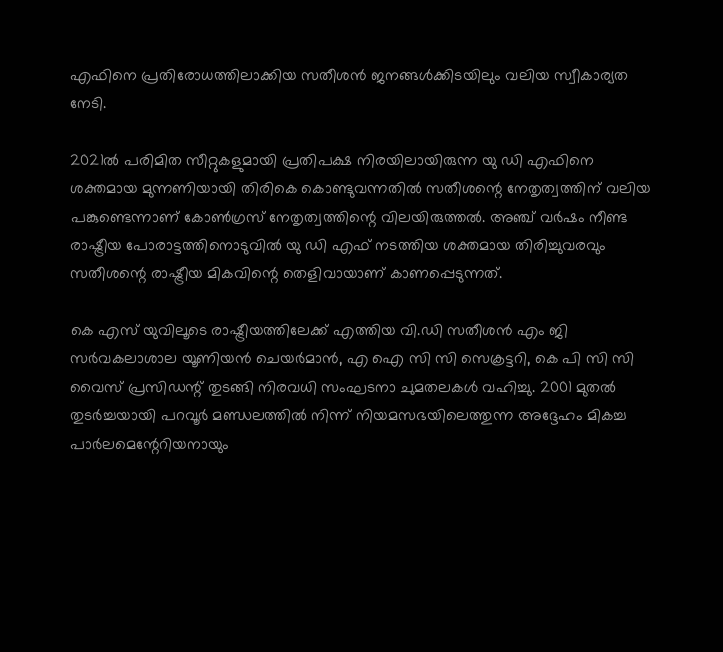എഫിനെ പ്രതിരോധത്തിലാക്കിയ സതീശൻ ജനങ്ങൾക്കിടയിലും വലിയ സ്വീകാര്യത നേടി.

2021ൽ പരിമിത സീറ്റുകളുമായി പ്രതിപക്ഷ നിരയിലായിരുന്ന യു ഡി എഫിനെ ശക്തമായ മുന്നണിയായി തിരികെ കൊണ്ടുവന്നതിൽ സതീശന്റെ നേതൃത്വത്തിന് വലിയ പങ്കുണ്ടെന്നാണ് കോൺഗ്രസ് നേതൃത്വത്തിന്റെ വിലയിരുത്തൽ. അഞ്ച് വർഷം നീണ്ട രാഷ്ട്രീയ പോരാട്ടത്തിനൊടുവിൽ യു ഡി എഫ് നടത്തിയ ശക്തമായ തിരിച്ചുവരവും സതീശന്റെ രാഷ്ട്രീയ മികവിന്റെ തെളിവായാണ് കാണപ്പെടുന്നത്.

കെ എസ് യുവിലൂടെ രാഷ്ട്രീയത്തിലേക്ക് എത്തിയ വി.ഡി സതീശൻ എം ജി സർവകലാശാല യൂണിയൻ ചെയർമാൻ, എ ഐ സി സി സെക്രട്ടറി, കെ പി സി സി വൈസ് പ്രസിഡന്റ് തുടങ്ങി നിരവധി സംഘടനാ ചുമതലകൾ വഹിച്ചു. 2001 മുതൽ തുടർച്ചയായി പറവൂർ മണ്ഡലത്തിൽ നിന്ന് നിയമസഭയിലെത്തുന്ന അദ്ദേഹം മികച്ച പാർലമെന്റേറിയനായും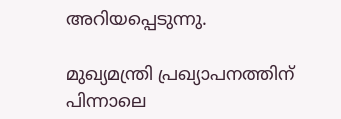അറിയപ്പെടുന്നു.

മുഖ്യമന്ത്രി പ്രഖ്യാപനത്തിന് പിന്നാലെ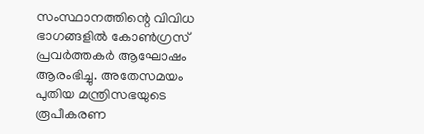സംസ്ഥാനത്തിന്റെ വിവിധ ഭാഗങ്ങളിൽ കോൺഗ്രസ് പ്രവർത്തകർ ആഘോഷം ആരംഭിച്ചു. അതേസമയം പുതിയ മന്ത്രിസഭയുടെ രൂപീകരണ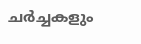ചർച്ചകളും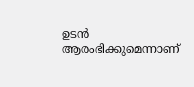ഉടൻ ആരംഭിക്കുമെന്നാണ്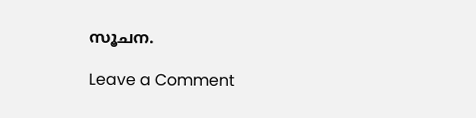സൂചന.

Leave a Comment